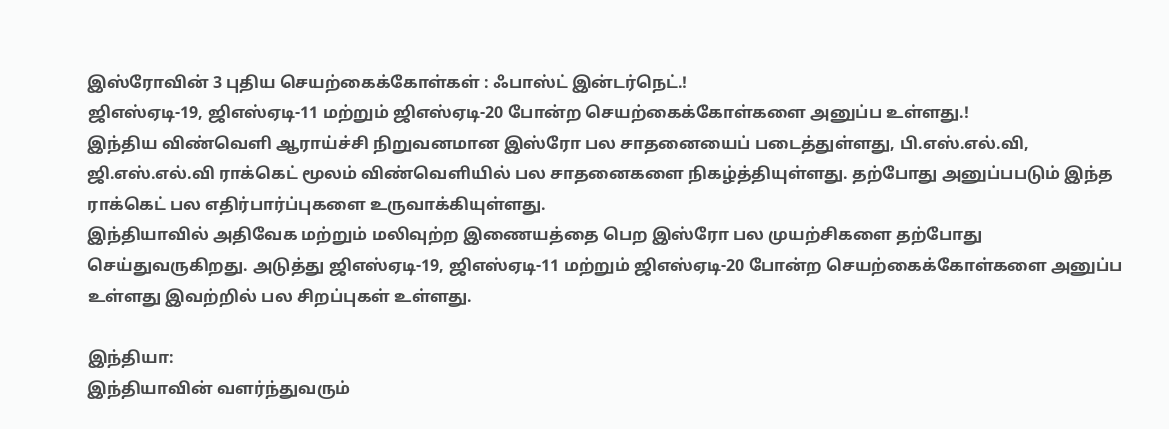இஸ்ரோவின் 3 புதிய செயற்கைக்கோள்கள் : ஃபாஸ்ட் இன்டர்நெட்.!
ஜிஎஸ்ஏடி-19, ஜிஎஸ்ஏடி-11 மற்றும் ஜிஎஸ்ஏடி-20 போன்ற செயற்கைக்கோள்களை அனுப்ப உள்ளது.!
இந்திய விண்வெளி ஆராய்ச்சி நிறுவனமான இஸ்ரோ பல சாதனையைப் படைத்துள்ளது, பி.எஸ்.எல்.வி, ஜி.எஸ்.எல்.வி ராக்கெட் மூலம் விண்வெளியில் பல சாதனைகளை நிகழ்த்தியுள்ளது. தற்போது அனுப்பபடும் இந்த ராக்கெட் பல எதிர்பார்ப்புகளை உருவாக்கியுள்ளது.
இந்தியாவில் அதிவேக மற்றும் மலிவுற்ற இணையத்தை பெற இஸ்ரோ பல முயற்சிகளை தற்போது செய்துவருகிறது. அடுத்து ஜிஎஸ்ஏடி-19, ஜிஎஸ்ஏடி-11 மற்றும் ஜிஎஸ்ஏடி-20 போன்ற செயற்கைக்கோள்களை அனுப்ப உள்ளது இவற்றில் பல சிறப்புகள் உள்ளது.

இந்தியா:
இந்தியாவின் வளர்ந்துவரும்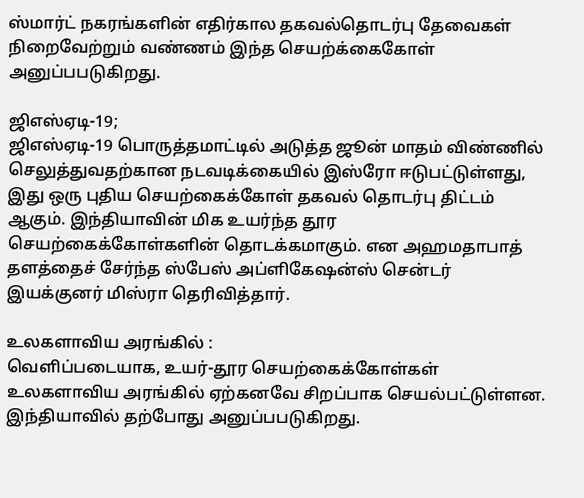ஸ்மார்ட் நகரங்களின் எதிர்கால தகவல்தொடர்பு தேவைகள் நிறைவேற்றும் வண்ணம் இந்த செயற்க்கைகோள் அனுப்பபடுகிறது.

ஜிஎஸ்ஏடி-19;
ஜிஎஸ்ஏடி-19 பொருத்தமாட்டில் அடுத்த ஜூன் மாதம் விண்ணில் செலுத்துவதற்கான நடவடிக்கையில் இஸ்ரோ ஈடுபட்டுள்ளது, இது ஒரு புதிய செயற்கைக்கோள் தகவல் தொடர்பு திட்டம் ஆகும். இந்தியாவின் மிக உயர்ந்த தூர செயற்கைக்கோள்களின் தொடக்கமாகும். என அஹமதாபாத் தளத்தைச் சேர்ந்த ஸ்பேஸ் அப்ளிகேஷன்ஸ் சென்டர் இயக்குனர் மிஸ்ரா தெரிவித்தார்.

உலகளாவிய அரங்கில் :
வெளிப்படையாக, உயர்-தூர செயற்கைக்கோள்கள் உலகளாவிய அரங்கில் ஏற்கனவே சிறப்பாக செயல்பட்டுள்ளன. இந்தியாவில் தற்போது அனுப்பபடுகிறது.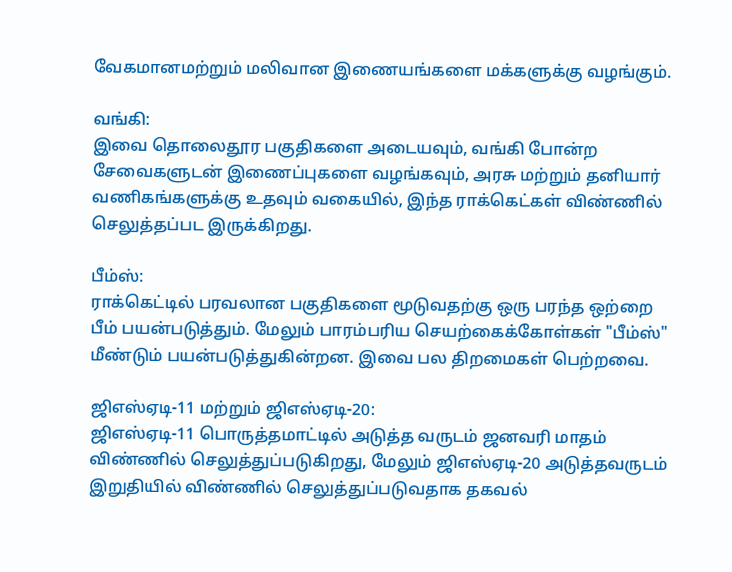வேகமானமற்றும் மலிவான இணையங்களை மக்களுக்கு வழங்கும்.

வங்கி:
இவை தொலைதூர பகுதிகளை அடையவும், வங்கி போன்ற சேவைகளுடன் இணைப்புகளை வழங்கவும், அரசு மற்றும் தனியார் வணிகங்களுக்கு உதவும் வகையில், இந்த ராக்கெட்கள் விண்ணில் செலுத்தப்பட இருக்கிறது.

பீம்ஸ்:
ராக்கெட்டில் பரவலான பகுதிகளை மூடுவதற்கு ஒரு பரந்த ஒற்றை பீம் பயன்படுத்தும். மேலும் பாரம்பரிய செயற்கைக்கோள்கள் "பீம்ஸ்" மீண்டும் பயன்படுத்துகின்றன. இவை பல திறமைகள் பெற்றவை.

ஜிஎஸ்ஏடி-11 மற்றும் ஜிஎஸ்ஏடி-20:
ஜிஎஸ்ஏடி-11 பொருத்தமாட்டில் அடுத்த வருடம் ஜனவரி மாதம் விண்ணில் செலுத்துப்படுகிறது, மேலும் ஜிஎஸ்ஏடி-20 அடுத்தவருடம் இறுதியில் விண்ணில் செலுத்துப்படுவதாக தகவல்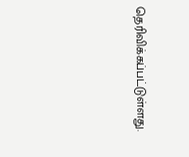தெரிவிக்கப்பட்டுள்ளது.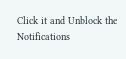Click it and Unblock the Notifications